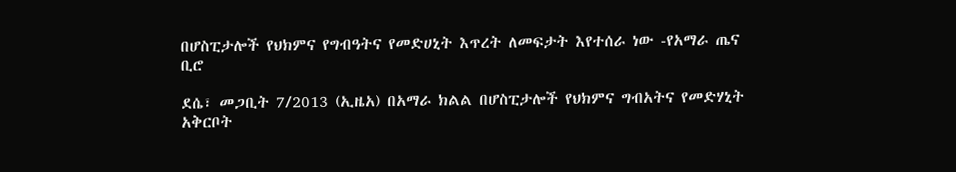በሆስፒታሎች የህክምና የግብዓትና የመድሀኒት እጥረት ለመፍታት እየተሰራ ነው -የአማራ ጤና ቢሮ

ደሴ፣ መጋቢት 7/2013 (ኢዜአ) በአማራ ክልል በሆስፒታሎች የህክምና ግብአትና የመድሃኒት አቅርቦት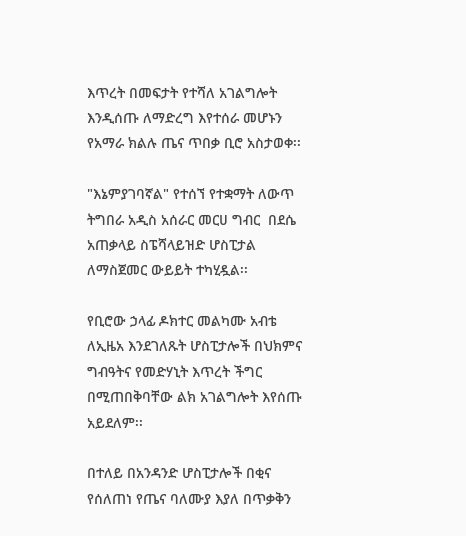እጥረት በመፍታት የተሻለ አገልግሎት እንዲሰጡ ለማድረግ እየተሰራ መሆኑን የአማራ ክልሉ ጤና ጥበቃ ቢሮ አስታወቀ፡፡

"እኔምያገባኛል" የተሰኘ የተቋማት ለውጥ ትግበራ አዲስ አሰራር መርሀ ግብር  በደሴ አጠቃላይ ስፔሻላይዝድ ሆስፒታል ለማስጀመር ውይይት ተካሂዷል፡፡

የቢሮው ኃላፊ ዶክተር መልካሙ አብቴ ለኢዜአ እንደገለጹት ሆስፒታሎች በህክምና ግብዓትና የመድሃኒት እጥረት ችግር በሚጠበቅባቸው ልክ አገልግሎት እየሰጡ አይደለም፡፡

በተለይ በአንዳንድ ሆስፒታሎች በቂና የሰለጠነ የጤና ባለሙያ እያለ በጥቃቅን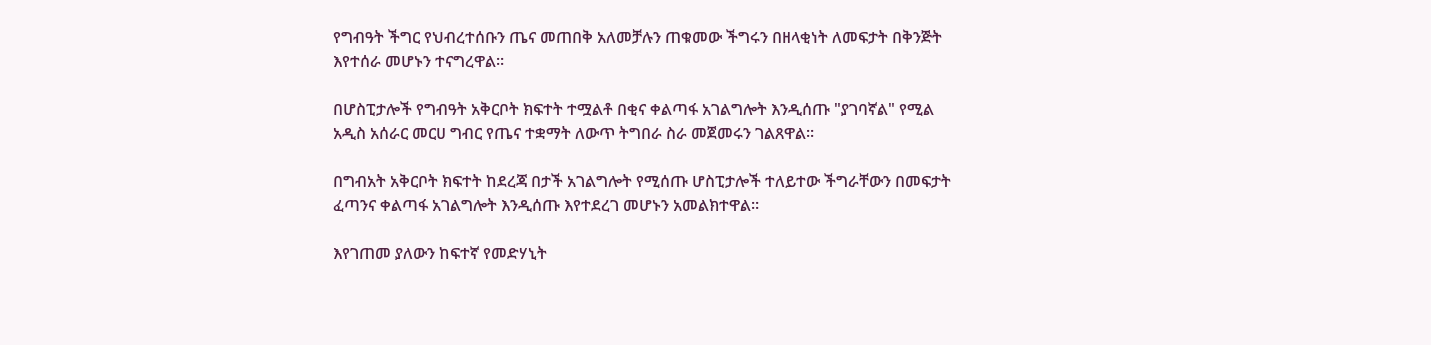የግብዓት ችግር የህብረተሰቡን ጤና መጠበቅ አለመቻሉን ጠቁመው ችግሩን በዘላቂነት ለመፍታት በቅንጅት እየተሰራ መሆኑን ተናግረዋል፡፡

በሆስፒታሎች የግብዓት አቅርቦት ክፍተት ተሟልቶ በቂና ቀልጣፋ አገልግሎት እንዲሰጡ "ያገባኛል" የሚል አዲስ አሰራር መርሀ ግብር የጤና ተቋማት ለውጥ ትግበራ ስራ መጀመሩን ገልጸዋል፡፡

በግብአት አቅርቦት ክፍተት ከደረጃ በታች አገልግሎት የሚሰጡ ሆስፒታሎች ተለይተው ችግራቸውን በመፍታት  ፈጣንና ቀልጣፋ አገልግሎት እንዲሰጡ እየተደረገ መሆኑን አመልክተዋል።

እየገጠመ ያለውን ከፍተኛ የመድሃኒት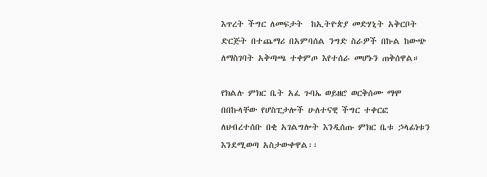እጥረት ችግር ለመፍታት  ከኢትዮጵያ መድሃኒት አቅርቦት ድርጅት በተጨማሪ በአምባሰል ንግድ ስራዎች በኩል ከውጭ ለማስገባት አቅጣጫ ተቀምጦ እየተሰራ መሆኑን ጠቅሰዋል።

የክልሉ ምክር ቤት አፈ ጉባኤ ወይዘሮ ወርቅሰሙ ማሞ በበኩላቸው የሆስፒታሎች ሁለተናዊ ችግር ተቀርፎ ለህብረተሰቡ በቂ አገልግሎት እንዲሰጡ ምክር ቤቱ ኃላፊነቱን እንደሚወጣ አስታውቀዋል፡፡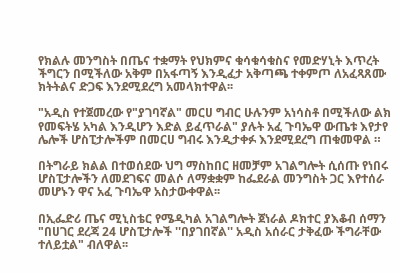የክልሉ መንግስት በጤና ተቋማት የህክምና ቁሳቁሳቁስና የመድሃኒት እጥረት ችግርን በሚችለው አቅም በአፋጣኝ እንዲፈታ አቅጣጫ ተቀምጦ ለአፈጻጸሙ ክትትልና ድጋፍ እንደሚደረግ አመላክተዋል፡፡

"አዲስ የተጀመረው የ"ያገባኛል" መርሀ ግብር ሁሉንም አነሳስቶ በሚችለው ልክ የመፍትሄ አካል እንዲሆን እድል ይፈጥራል" ያሉት አፈ ጉባኤዋ ውጤቱ እየታየ ሌሎች ሆስፒታሎችም በመርሀ ግብሩ እንዲታቀፉ እንደሚደረግ ጠቁመዋል ።

በትግራይ ክልል በተወሰደው ህግ ማስከበር ዘመቻም አገልግሎት ሲሰጡ የነበሩ ሆስፒታሎችን ለመደገፍና መልሶ ለማቋቋም ከፌደራል መንግስት ጋር እየተሰራ መሆኑን ዋና አፈ ጉባኤዋ አስታውቀዋል፡፡

በኢፌድሪ ጤና ሚኒስቴር የሜዲካል አገልግሎት ጀነራል ዶክተር ያእቆብ ሰማን "በሀገር ደረጃ 24 ሆስፒታሎች ''በያገበኛል'' አዲስ አሰራር ታቅፈው ችግራቸው ተለይቷል" ብለዋል፡፡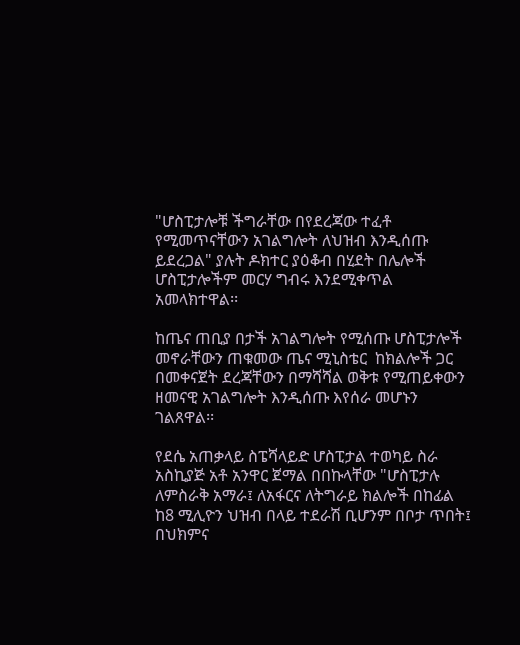"ሆስፒታሎቹ ችግራቸው በየደረጃው ተፈቶ የሚመጥናቸውን አገልግሎት ለህዝብ እንዲሰጡ ይደረጋል" ያሉት ዶክተር ያዕቆብ በሂደት በሌሎች ሆስፒታሎችም መርሃ ግብሩ እንደሚቀጥል አመላክተዋል፡፡

ከጤና ጠቢያ በታች አገልግሎት የሚሰጡ ሆስፒታሎች መኖራቸውን ጠቁመው ጤና ሚኒስቴር  ከክልሎች ጋር በመቀናጀት ደረጃቸውን በማሻሻል ወቅቱ የሚጠይቀውን ዘመናዊ አገልግሎት እንዲሰጡ እየሰራ መሆኑን ገልጸዋል፡፡

የደሴ አጠቃላይ ስፔሻላይድ ሆስፒታል ተወካይ ስራ አስኪያጅ አቶ አንዋር ጀማል በበኩላቸው "ሆስፒታሉ ለምስራቅ አማራ፤ ለአፋርና ለትግራይ ክልሎች በከፊል ከ8 ሚሊዮን ህዝብ በላይ ተደራሽ ቢሆንም በቦታ ጥበት፤ በህክምና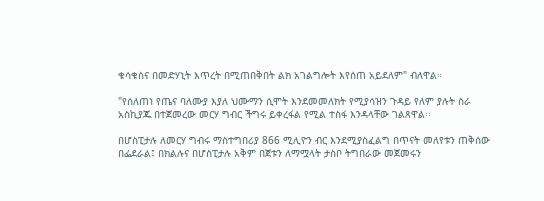ቁሳቁስና በመድሃኒት እጥረት በሚጠበቅበት ልክ አገልግሎት እየሰጠ አይደለም" ብለዋል።

"የሰለጠነ የጤና ባለሙያ እያለ ህሙማን ሲሞት እንደመመለክት የሚያሳዝን ጉዳይ የለም ያሉት ስራ አስኪያጁ በተጀመረው መርሃ ግብር ችግሩ ይቀረፋል የሚል ተስፋ እንዳላቸው ገልጸዋል፡፡

በሆስፒታሉ ለመርሃ ግብሩ ማስተግበሪያ 866 ሚሊዮን ብር እንደሚያስፈልግ በጥናት መለየቱን ጠቅሰው በፌደራል፤ በክልሉና በሆስፒታሉ አቅም በጀቱን ለማሟላት ታስቦ ትግበራው መጀመሩን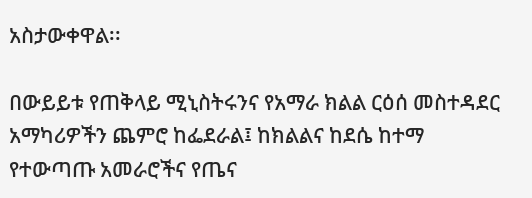አስታውቀዋል፡፡

በውይይቱ የጠቅላይ ሚኒስትሩንና የአማራ ክልል ርዕሰ መስተዳደር አማካሪዎችን ጨምሮ ከፌደራል፤ ከክልልና ከደሴ ከተማ የተውጣጡ አመራሮችና የጤና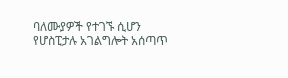ባለሙያዎች የተገኙ ሲሆን የሆስፒታሉ አገልግሎት አሰጣጥ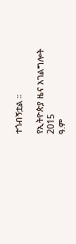ተጎብኝቷል ፡፡

የኢትዮጵያ ዜና አገልግሎት
2015
ዓ.ም